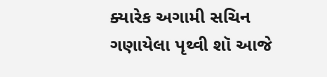ક્યારેક અગામી સચિન ગણાયેલા પૃથ્વી શૉ આજે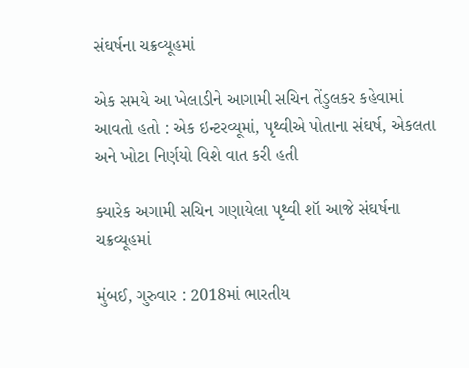સંઘર્ષના ચક્રવ્યૂહમાં

એક સમયે આ ખેલાડીને આગામી સચિન તેંડુલકર કહેવામાં આવતો હતો : એક ઇન્ટરવ્યૂમાં, પૃથ્વીએ પોતાના સંઘર્ષ, એકલતા અને ખોટા નિર્ણયો વિશે વાત કરી હતી

ક્યારેક અગામી સચિન ગણાયેલા પૃથ્વી શૉ આજે સંઘર્ષના ચક્રવ્યૂહમાં

મુંબઈ, ગુરુવાર : 2018માં ભારતીય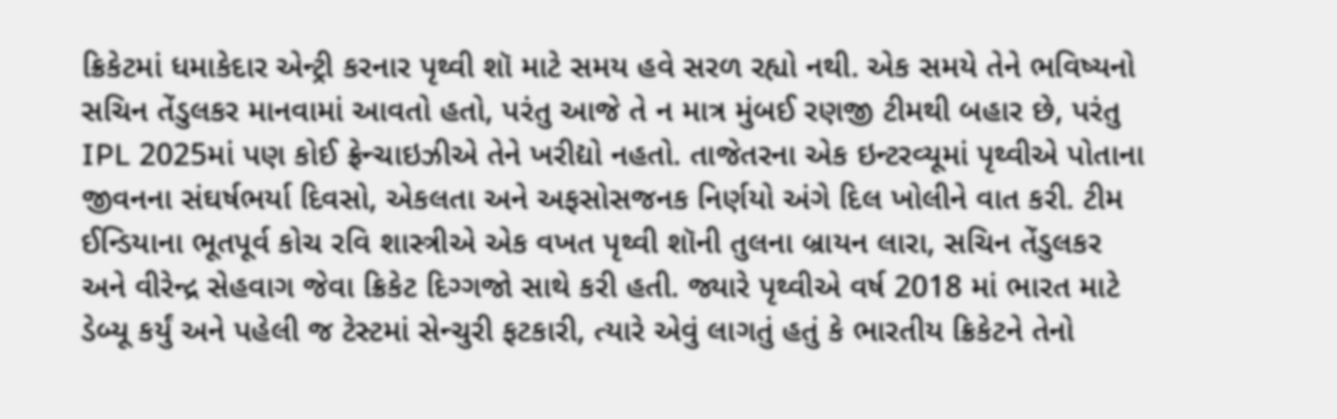ક્રિકેટમાં ધમાકેદાર એન્ટ્રી કરનાર પૃથ્વી શૉ માટે સમય હવે સરળ રહ્યો નથી. એક સમયે તેને ભવિષ્યનો સચિન તેંડુલકર માનવામાં આવતો હતો, પરંતુ આજે તે ન માત્ર મુંબઈ રણજી ટીમથી બહાર છે, પરંતુ IPL 2025માં પણ કોઈ ફ્રેન્ચાઇઝીએ તેને ખરીદ્યો નહતો. તાજેતરના એક ઇન્ટરવ્યૂમાં પૃથ્વીએ પોતાના જીવનના સંઘર્ષભર્યા દિવસો, એકલતા અને અફસોસજનક નિર્ણયો અંગે દિલ ખોલીને વાત કરી. ટીમ ઈન્ડિયાના ભૂતપૂર્વ કોચ રવિ શાસ્ત્રીએ એક વખત પૃથ્વી શૉની તુલના બ્રાયન લારા, સચિન તેંડુલકર અને વીરેન્દ્ર સેહવાગ જેવા ક્રિકેટ દિગ્ગજો સાથે કરી હતી. જ્યારે પૃથ્વીએ વર્ષ 2018 માં ભારત માટે ડેબ્યૂ કર્યું અને પહેલી જ ટેસ્ટમાં સેન્ચુરી ફટકારી, ત્યારે એવું લાગતું હતું કે ભારતીય ક્રિકેટને તેનો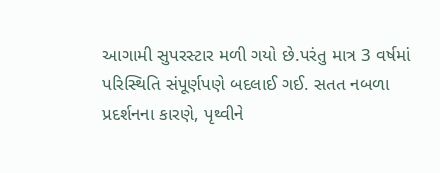આગામી સુપરસ્ટાર મળી ગયો છે.પરંતુ માત્ર 3 વર્ષમાં પરિસ્થિતિ સંપૂર્ણપણે બદલાઈ ગઈ. સતત નબળા પ્રદર્શનના કારણે, પૃથ્વીને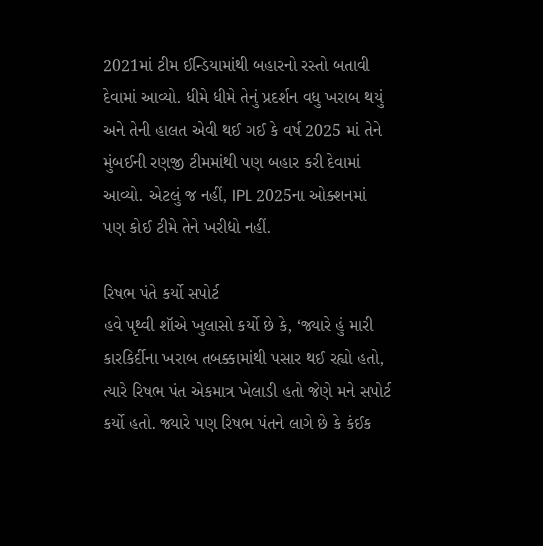2021માં ટીમ ઈન્ડિયામાંથી બહારનો રસ્તો બતાવી દેવામાં આવ્યો. ધીમે ધીમે તેનું પ્રદર્શન વધુ ખરાબ થયું અને તેની હાલત એવી થઈ ગઈ કે વર્ષ 2025 માં તેને મુંબઈની રણજી ટીમમાંથી પણ બહાર કરી દેવામાં આવ્યો. એટલું જ નહીં, IPL 2025ના ઓક્શનમાં પણ કોઈ ટીમે તેને ખરીદ્યો નહીં.

રિષભ પંતે કર્યો સપોર્ટ
હવે પૃથ્વી શૉએ ખુલાસો કર્યો છે કે, ‘જ્યારે હું મારી કારકિર્દીના ખરાબ તબક્કામાંથી પસાર થઈ રહ્યો હતો, ત્યારે રિષભ પંત એકમાત્ર ખેલાડી હતો જેણે મને સપોર્ટ કર્યો હતો. જ્યારે પણ રિષભ પંતને લાગે છે કે કંઈક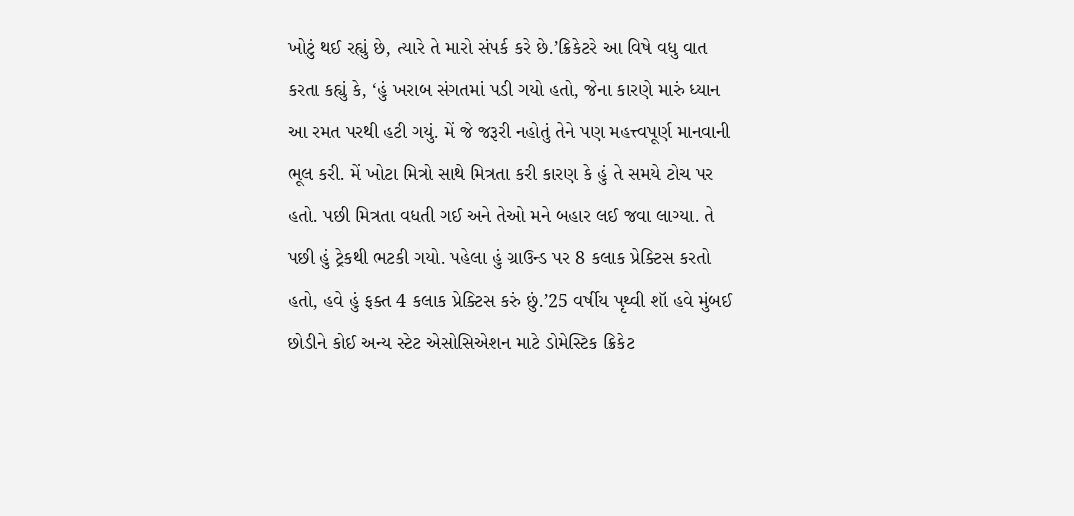ખોટું થઈ રહ્યું છે, ત્યારે તે મારો સંપર્ક કરે છે.’ક્રિકેટરે આ વિષે વધુ વાત કરતા કહ્યું કે, ‘હું ખરાબ સંગતમાં પડી ગયો હતો, જેના કારણે મારું ધ્યાન આ રમત પરથી હટી ગયું. મેં જે જરૂરી નહોતું તેને પણ મહત્ત્વપૂર્ણ માનવાની ભૂલ કરી. મેં ખોટા મિત્રો સાથે મિત્રતા કરી કારણ કે હું તે સમયે ટોચ પર હતો. પછી મિત્રતા વધતી ગઈ અને તેઓ મને બહાર લઈ જવા લાગ્યા. તે પછી હું ટ્રેકથી ભટકી ગયો. પહેલા હું ગ્રાઉન્ડ પર 8 કલાક પ્રેક્ટિસ કરતો હતો, હવે હું ફક્ત 4 કલાક પ્રેક્ટિસ કરું છું.’25 વર્ષીય પૃથ્વી શૉ હવે મુંબઈ છોડીને કોઈ અન્ય સ્ટેટ એસોસિએશન માટે ડોમેસ્ટિક ક્રિકેટ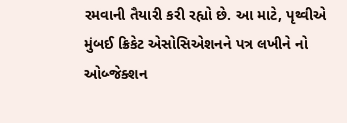રમવાની તૈયારી કરી રહ્યો છે. આ માટે, પૃથ્વીએ મુંબઈ ક્રિકેટ એસોસિએશનને પત્ર લખીને નો ઓબ્જેક્શન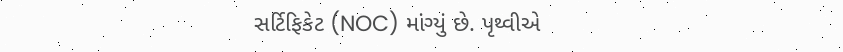સર્ટિફિકેટ (NOC) માંગ્યું છે. પૃથ્વીએ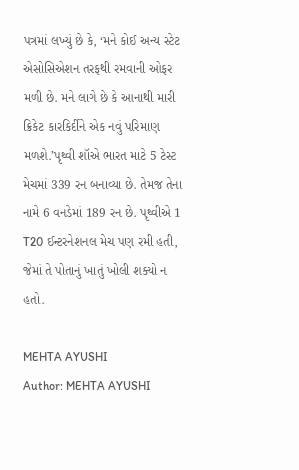પત્રમાં લખ્યું છે કે, ‘મને કોઈ અન્ય સ્ટેટ એસોસિએશન તરફથી રમવાની ઓફર મળી છે. મને લાગે છે કે આનાથી મારી ક્રિકેટ કારકિર્દીને એક નવું પરિમાણ મળશે.’પૃથ્વી શૉએ ભારત માટે 5 ટેસ્ટ મેચમાં 339 રન બનાવ્યા છે. તેમજ તેના નામે 6 વનડેમાં 189 રન છે. પૃથ્વીએ 1 T20 ઈન્ટરનેશનલ મેચ પણ રમી હતી, જેમાં તે પોતાનું ખાતું ખોલી શક્યો ન હતો.

MEHTA AYUSHI
Author: MEHTA AYUSHI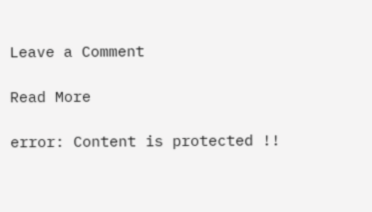Leave a Comment

Read More

error: Content is protected !!